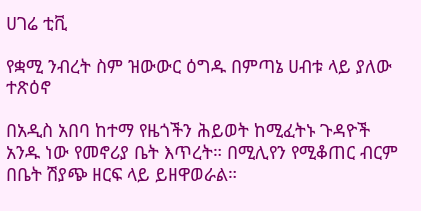ሀገሬ ቲቪ

የቋሚ ንብረት ስም ዝውውር ዕግዱ በምጣኔ ሀብቱ ላይ ያለው ተጽዕኖ

በአዲስ አበባ ከተማ የዜጎችን ሕይወት ከሚፈትኑ ጉዳዮች አንዱ ነው የመኖሪያ ቤት እጥረት። በሚሊየን የሚቆጠር ብርም በቤት ሽያጭ ዘርፍ ላይ ይዘዋወራል።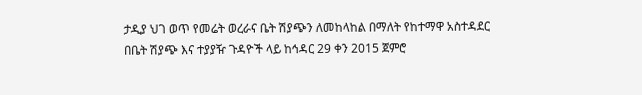ታዲያ ህገ ወጥ የመሬት ወረራና ቤት ሽያጭን ለመከላከል በማለት የከተማዋ አስተዳደር በቤት ሽያጭ እና ተያያዥ ጉዳዮች ላይ ከኅዳር 29 ቀን 2015 ጀምሮ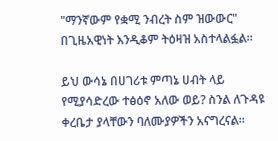"ማንኛውም የቋሚ ንብረት ስም ዝውውር" በጊዜአዊነት እንዲቆም ትዕዛዝ አስተላልፏል።

ይህ ውሳኔ በሀገሪቱ ምጣኔ ሀብት ላይ የሚያሳድረው ተፅዕኖ አለው ወይ? ስንል ለጉዳዩ ቀረቤታ ያላቸውን ባለሙያዎችን አናግረናል።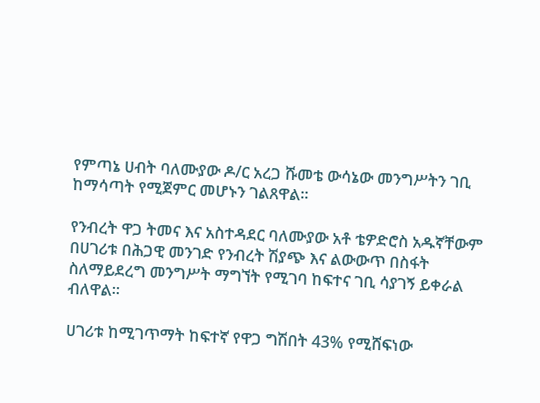የምጣኔ ሀብት ባለሙያው ዶ/ር አረጋ ሹመቴ ውሳኔው መንግሥትን ገቢ ከማሳጣት የሚጀምር መሆኑን ገልጸዋል።

የንብረት ዋጋ ትመና እና አስተዳደር ባለሙያው አቶ ቴዎድሮስ አዱኛቸውም በሀገሪቱ በሕጋዊ መንገድ የንብረት ሽያጭ እና ልውውጥ በስፋት ስለማይደረግ መንግሥት ማግኘት የሚገባ ከፍተና ገቢ ሳያገኝ ይቀራል ብለዋል።

ሀገሪቱ ከሚገጥማት ከፍተኛ የዋጋ ግሽበት 43% የሚሸፍነው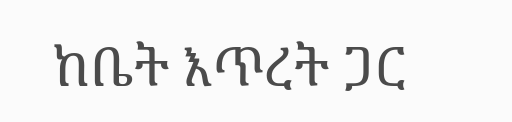ከቤት እጥረት ጋር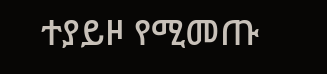ተያይዞ የሚመጡ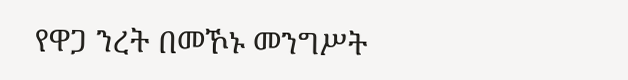የዋጋ ንረት በመኾኑ መንግሥት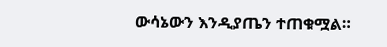ውሳኔውን እንዲያጤን ተጠቁሟል።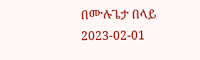በሙሉጌታ በላይ
2023-02-01